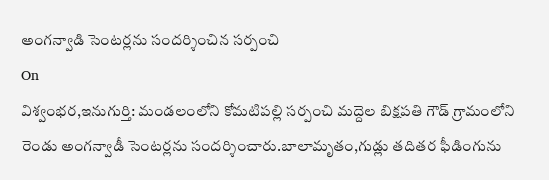అంగన్వాడి సెంటర్లను సందర్శించిన సర్పంచి
On
విశ్వంభర,ఇనుగుర్తి: మండలంలోని కోమటిపల్లి సర్పంచి మద్దెల బిక్షపతి గౌడ్ గ్రామంలోని రెండు అంగన్వాడీ సెంటర్లను సందర్శించారు.బాలామృతం,గుడ్లు తదితర ఫీడింగును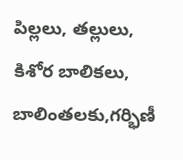పిల్లలు, తల్లులు, కిశోర బాలికలు, బాలింతలకు,గర్భిణీ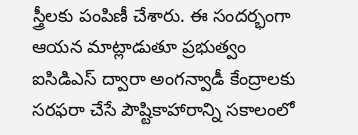స్త్రీలకు పంపిణీ చేశారు. ఈ సందర్భంగా ఆయన మాట్లాడుతూ ప్రభుత్వం ఐసిడిఎస్ ద్వారా అంగన్వాడీ కేంద్రాలకు సరఫరా చేసే పౌష్టికాహారాన్ని సకాలంలో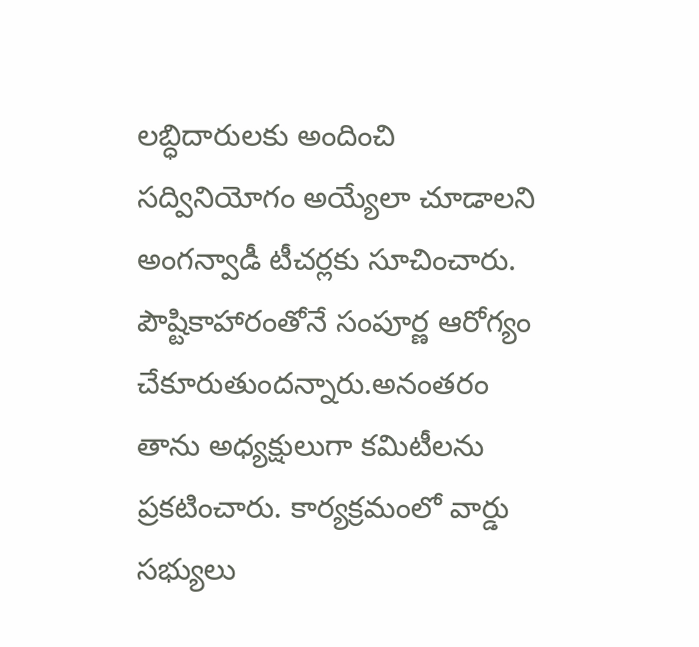లబ్ధిదారులకు అందించి సద్వినియోగం అయ్యేలా చూడాలని అంగన్వాడీ టీచర్లకు సూచించారు. పౌష్టికాహారంతోనే సంపూర్ణ ఆరోగ్యం చేకూరుతుందన్నారు.అనంతరం తాను అధ్యక్షులుగా కమిటీలను ప్రకటించారు. కార్యక్రమంలో వార్డు సభ్యులు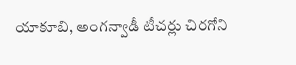యాకూబి, అంగన్వాడీ టీచర్లు చిరగోని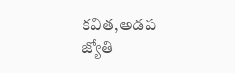కవిత,అడప జ్యోతి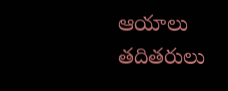ఆయాలు తదితరులు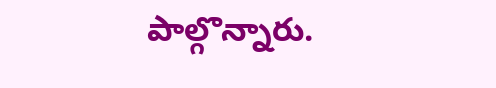పాల్గొన్నారు.